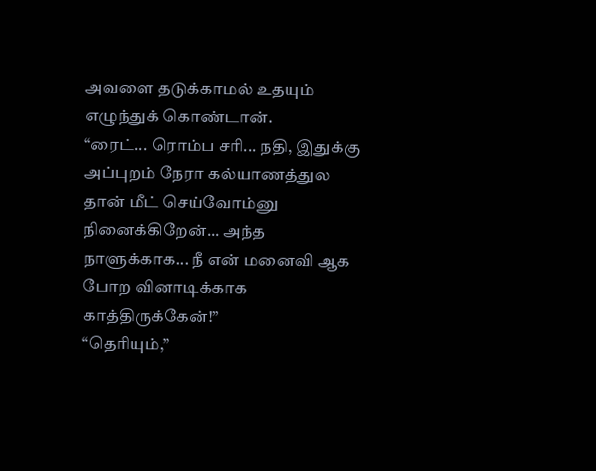அவளை தடுக்காமல் உதயும் எழுந்துக் கொண்டான்.
“ரைட்... ரொம்ப சரி... நதி, இதுக்கு அப்புறம் நேரா கல்யாணத்துல தான் மீட் செய்வோம்னு நினைக்கிறேன்... அந்த நாளுக்காக... நீ என் மனைவி ஆக போற வினாடிக்காக காத்திருக்கேன்!”
“தெரியும்,”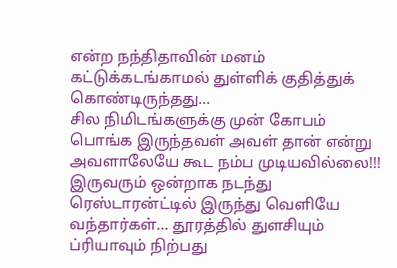என்ற நந்திதாவின் மனம் கட்டுக்கடங்காமல் துள்ளிக் குதித்துக் கொண்டிருந்தது...
சில நிமிடங்களுக்கு முன் கோபம் பொங்க இருந்தவள் அவள் தான் என்று அவளாலேயே கூட நம்ப முடியவில்லை!!!
இருவரும் ஒன்றாக நடந்து ரெஸ்டாரன்ட்டில் இருந்து வெளியே வந்தார்கள்... தூரத்தில் துளசியும் ப்ரியாவும் நிற்பது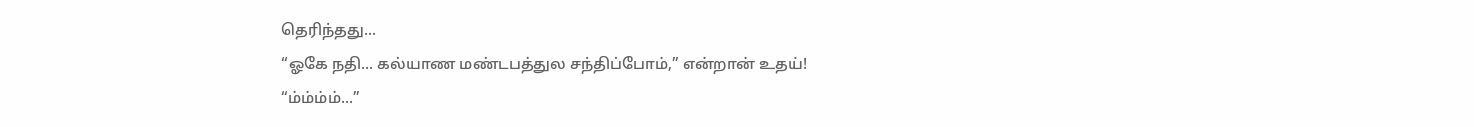தெரிந்தது...
“ஓகே நதி... கல்யாண மண்டபத்துல சந்திப்போம்,” என்றான் உதய்!
“ம்ம்ம்ம்...”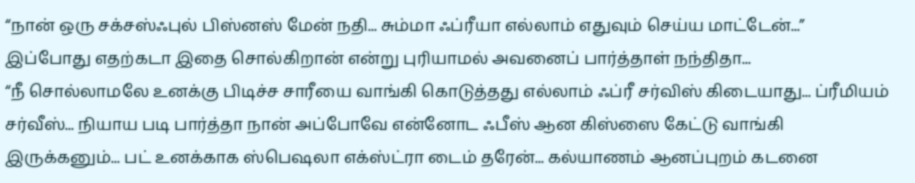“நான் ஒரு சக்சஸ்ஃபுல் பிஸ்னஸ் மேன் நதி... சும்மா ஃப்ரீயா எல்லாம் எதுவும் செய்ய மாட்டேன்...”
இப்போது எதற்கடா இதை சொல்கிறான் என்று புரியாமல் அவனைப் பார்த்தாள் நந்திதா...
“நீ சொல்லாமலே உனக்கு பிடிச்ச சாரீயை வாங்கி கொடுத்தது எல்லாம் ஃப்ரீ சர்விஸ் கிடையாது... ப்ரீமியம் சர்வீஸ்... நியாய படி பார்த்தா நான் அப்போவே என்னோட ஃபீஸ் ஆன கிஸ்ஸை கேட்டு வாங்கி இருக்கனும்... பட் உனக்காக ஸ்பெஷலா எக்ஸ்ட்ரா டைம் தரேன்... கல்யாணம் ஆனப்புறம் கடனை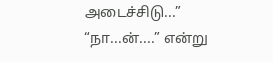அடைச்சிடு...”
“நா...ன்....” என்று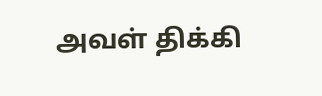அவள் திக்கி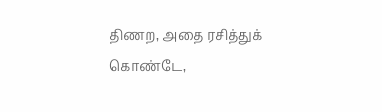திணற, அதை ரசித்துக் கொண்டே,